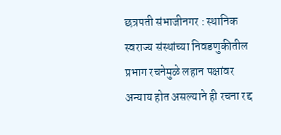छत्रपती संभाजीनगर : स्थानिक स्वराज्य संस्थांच्या निवडणुकीतील प्रभाग रचनेमुळे लहान पक्षांवर अन्याय होत असल्याने ही रचना रद्द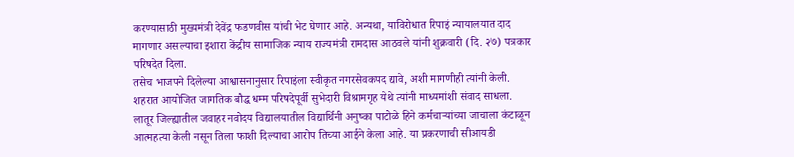करण्यासाठी मुख्यमंत्री देवेंद्र फडणवीस यांची भेट घेणार आहे. अन्यथा, याविरोधात रिपाइं न्यायालयात दाद मागणार असल्याचा इशारा केंद्रीय सामाजिक न्याय राज्यमंत्री रामदास आठवले यांनी शुक्रवारी (दि. २७) पत्रकार परिषदेत दिला.
तसेच भाजपने दिलेल्या आश्वासनानुसार रिपाइंला स्वीकृत नगरसेवकपद द्यावे, अशी मागणीही त्यांनी केली. शहरात आयोजित जागतिक बौद्ध धम्म परिषदेपूर्वी सुभेदारी विश्रामगृह येथे त्यांनी माध्यमांशी संवाद साधला.
लातूर जिल्ह्यातील जवाहर नवोदय विद्यालयातील विद्यार्थिनी अनुष्का पाटोळे हिने कर्मचाऱ्यांच्या जाचाला कंटाळून आत्महत्या केली नसून तिला फाशी दिल्याचा आरोप तिच्या आईने केला आहे. या प्रकरणाची सीआयडी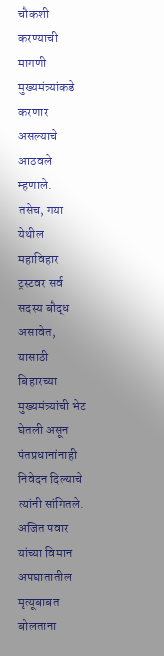चौकशी करण्याची मागणी मुख्यमंत्र्यांकडे करणार असल्याचे आठवले म्हणाले.
तसेच, गया येथील महाविहार ट्रस्टवर सर्व सदस्य बौद्ध असावेत, यासाठी बिहारच्या मुख्यमंत्र्यांची भेट घेतली असून पंतप्रधानांनाही निवेदन दिल्याचे त्यांनी सांगितले. अजित पवार यांच्या विमान अपघातातील मृत्यूबाबत बोलताना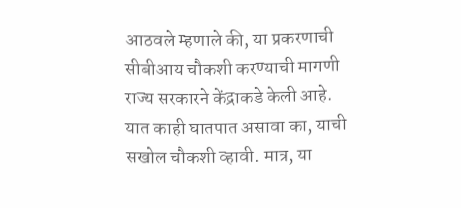आठवले म्हणाले की, या प्रकरणाची सीबीआय चौकशी करण्याची मागणी राज्य सरकारने केंद्राकडे केली आहे. यात काही घातपात असावा का, याची सखोल चौकशी व्हावी. मात्र, या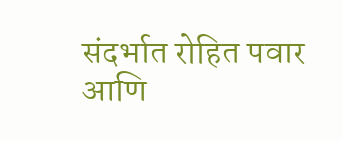संदर्भात रोहित पवार आणि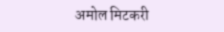अमोल मिटकरी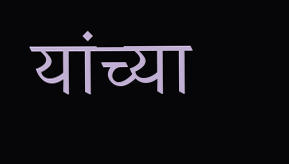यांच्या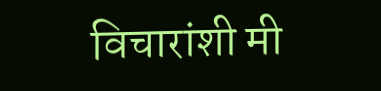विचारांशी मी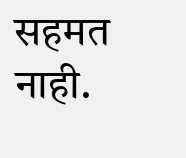सहमत नाही.